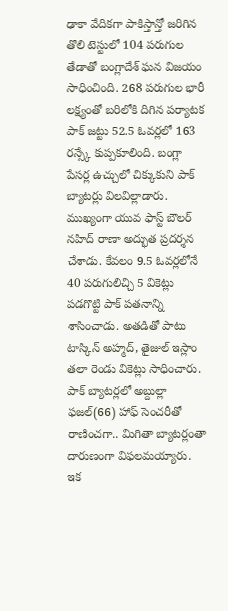ఢాకా వేదికగా పాకిస్తాన్తో జరిగిన తొలి టెస్టులో 104 పరుగుల తేడాతో బంగ్లాదేశ్ ఘన విజయం సాధించింది. 268 పరుగుల భారీ లక్ష్యంతో బరిలోకి దిగిన పర్యాటక పాక్ జట్టు 52.5 ఓవర్లలో 163 రన్స్కే కుప్పకూలింది. బంగ్లా పేసర్ల ఉచ్చులో చిక్కుకుని పాక్ బ్యాటర్లు విలవిల్లాడారు.
ముఖ్యంగా యువ ఫాస్ట్ బౌలర్ నహిద్ రాణా అద్భుత ప్రదర్శన చేశాడు. కేవలం 9.5 ఓవర్లలోనే 40 పరుగులిచ్చి 5 వికెట్లు పడగొట్టి పాక్ పతనాన్ని శాసించాడు. అతడితో పాటు టాస్కిన్ అహ్మద్, తైజుల్ ఇస్లాం తలా రెండు వికెట్లు సాధించారు. పాక్ బ్యాటర్లలో అబ్దుల్లా ఫజల్(66) హాఫ్ సెంచరీతో రాణించగా.. మిగితా బ్యాటర్లంతా దారుణంగా విఫలమయ్యారు.
ఇక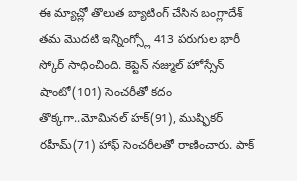ఈ మ్యాచ్లో తొలుత బ్యాటింగ్ చేసిన బంగ్లాదేశ్ తమ మొదటి ఇన్నింగ్స్లో 413 పరుగుల భారీ స్కోర్ సాధించింది. కెప్టెన్ నజ్ముల్ హోస్సేన్ షాంటో(101) సెంచరీతో కదం తొక్కగా..మోమినల్ హక్(91), ముష్ఫికర్ రహీమ్(71) హాఫ్ సెంచరీలతో రాణించారు. పాక్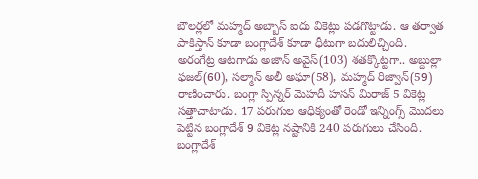బౌలర్లలో మహ్మద్ అబ్బాస్ ఐదు వికెట్లు పడగొట్టాడు. ఆ తర్వాత పాకిస్తాన్ కూడా బంగ్లాదేశ్ కూడా ధీటుగా బదులిచ్చింది.
అరంగేట్ర ఆటగాడు అజాన్ అవైస్(103) శతక్కొట్టగా.. అబ్దుల్లా ఫజల్(60), సల్మాన్ అలీ అఘా(58), మహ్మద్ రిజ్వాన్(59) రాణించారు. బంగ్లా స్పిన్నర్ మెహదీ హసన్ మిరాజ్ 5 వికెట్ల సత్తాచాటాడు. 17 పరుగుల ఆధిక్యంతో రెండో ఇన్నింగ్స్ మొదలు పెట్టిన బంగ్లాదేశ్ 9 వికెట్ల నష్టానికి 240 పరుగులు చేసింది.
బంగ్లాదేశ్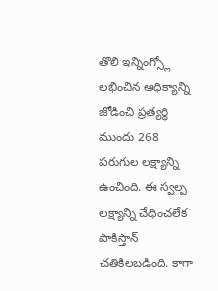తొలి ఇన్నింగ్స్లో లభించిన ఆధిక్యాన్ని జోడించి ప్రత్యర్ధి ముందు 268 పరుగుల లక్ష్యాన్ని ఉంచింది. ఈ స్వల్ప లక్ష్యాన్ని చేధించలేక పాకిస్తాన్ చతికిలబడింది. కాగా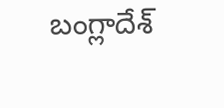బంగ్లాదేశ్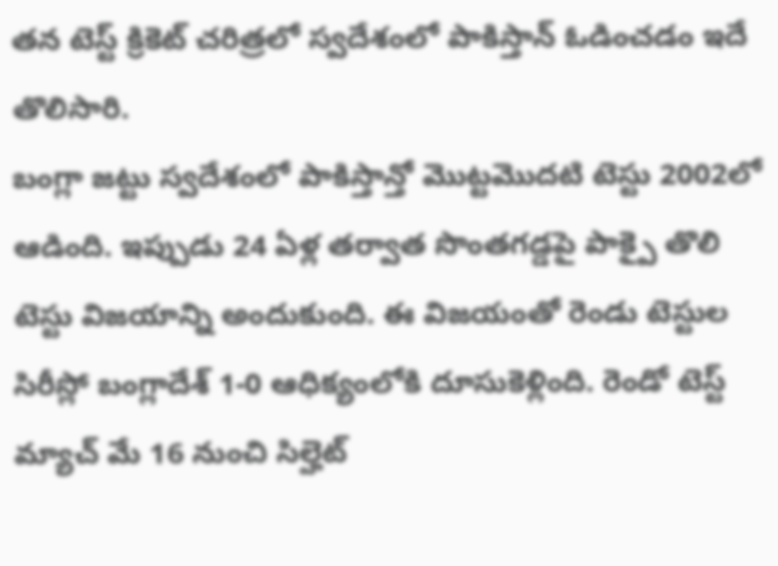తన టెస్ట్ క్రికెట్ చరిత్రలో స్వదేశంలో పాకిస్తాన్ ఓడించడం ఇదే తొలిసారి.
బంగ్లా జట్టు స్వదేశంలో పాకిస్తాన్తో మొట్టమొదటి టెస్టు 2002లో ఆడింది. ఇప్పుడు 24 ఏళ్ల తర్వాత సొంతగడ్డపై పాక్పై తొలి టెస్టు విజయాన్ని అందుకుంది. ఈ విజయంతో రెండు టెస్టుల సిరీస్లో బంగ్లాదేశ్ 1-0 ఆధిక్యంలోకి దూసుకెళ్లింది. రెండో టెస్ట్ మ్యాచ్ మే 16 నుంచి సిల్హెట్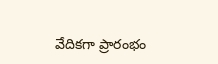వేదికగా ప్రారంభం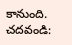కానుంది.
చదవండి: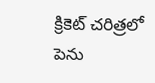క్రికెట్ చరిత్రలో పెను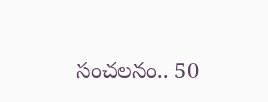సంచలనం.. 50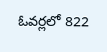ఓవర్లలో 822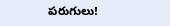పరుగులు!